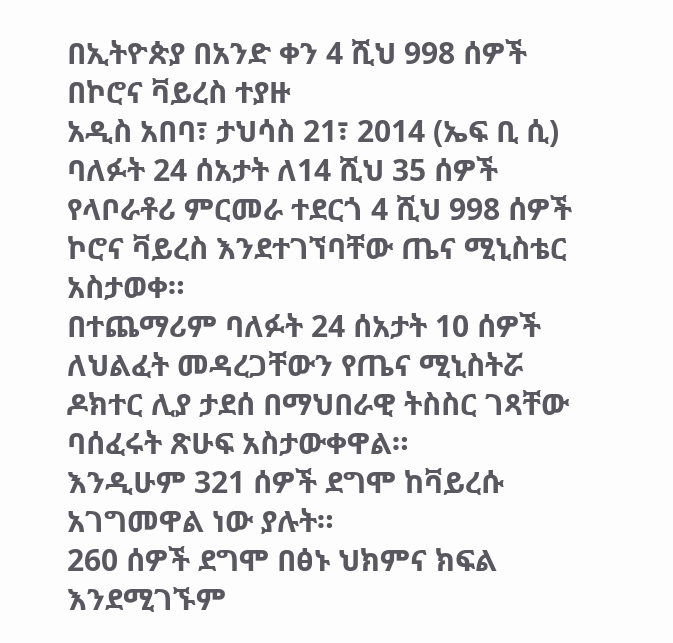በኢትዮጵያ በአንድ ቀን 4 ሺህ 998 ሰዎች በኮሮና ቫይረስ ተያዙ
አዲስ አበባ፣ ታህሳስ 21፣ 2014 (ኤፍ ቢ ሲ) ባለፉት 24 ሰአታት ለ14 ሺህ 35 ሰዎች የላቦራቶሪ ምርመራ ተደርጎ 4 ሺህ 998 ሰዎች ኮሮና ቫይረስ እንደተገኘባቸው ጤና ሚኒስቴር አስታወቀ።
በተጨማሪም ባለፉት 24 ሰአታት 10 ሰዎች ለህልፈት መዳረጋቸውን የጤና ሚኒስትሯ ዶክተር ሊያ ታደሰ በማህበራዊ ትስስር ገጻቸው ባሰፈሩት ጽሁፍ አስታውቀዋል።
እንዲሁም 321 ሰዎች ደግሞ ከቫይረሱ አገግመዋል ነው ያሉት።
260 ሰዎች ደግሞ በፅኑ ህክምና ክፍል እንደሚገኙም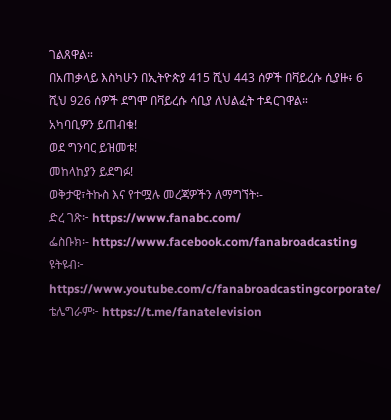ገልጸዋል።
በአጠቃላይ እስካሁን በኢትዮጵያ 415 ሺህ 443 ሰዎች በቫይረሱ ሲያዙ፥ 6 ሺህ 926 ሰዎች ደግሞ በቫይረሱ ሳቢያ ለህልፈት ተዳርገዋል።
አካባቢዎን ይጠብቁ!
ወደ ግንባር ይዝመቱ!
መከላከያን ይደግፉ!
ወቅታዊ፣ትኩስ እና የተሟሉ መረጃዎችን ለማግኘት፡-
ድረ ገጽ፦ https://www.fanabc.com/
ፌስቡክ፡- https://www.facebook.com/fanabroadcasting
ዩትዩብ፦ https://www.youtube.com/c/fanabroadcastingcorporate/
ቴሌግራም፦ https://t.me/fanatelevision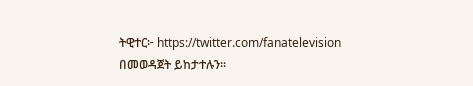ትዊተር፦ https://twitter.com/fanatelevision በመወዳጀት ይከታተሉን፡፡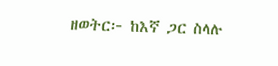ዘወትር፦ ከእኛ ጋር ስላሉ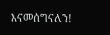እናመሰግናለን!